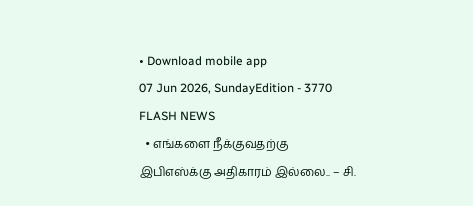• Download mobile app
07 Jun 2026, SundayEdition - 3770
FLASH NEWS
  • எங்களை நீக்குவதற்கு இபிஎஸ்க்கு அதிகாரம் இல்லை.. – சி.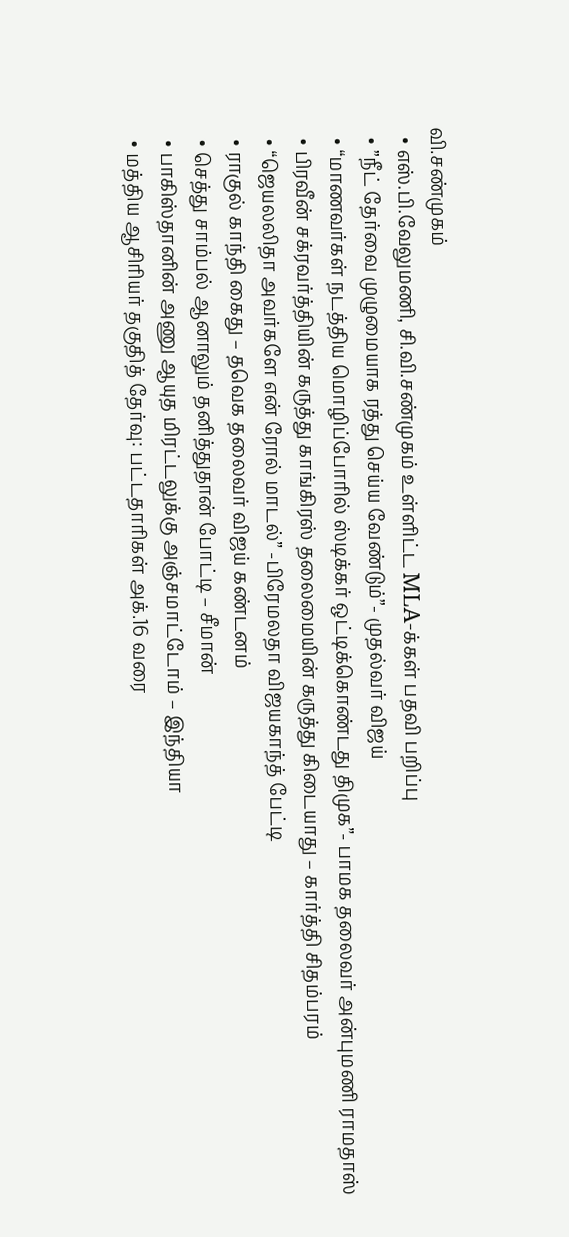வி.சண்முகம்
  • எஸ்.பி.வேலுமணி, சி.வி.சண்முகம் உள்ளிட்ட MLA-க்கள் பதவி பறிப்பு
  • ”நீட் தேர்வை முழுமையாக ரத்து செய்ய வேண்டும்”- முதல்வர் விஜய்
  • “மாணவர்கள் நடத்திய மொழிப்போரில் ஸ்டிக்கர் ஒட்டிக்கொண்டது திமுக”- பாமக தலைவர் அன்புமணி ராமதாஸ்
  • பிரவீன் சக்ரவர்த்தியின் கருத்து காங்கிரஸ் தலைமையின் கருத்து கிடையாது – கார்த்தி சிதம்பரம்
  • “ஜெயலலிதா அவர்களே என் ரோல் மாடல்” -பிரேமலதா விஜயகாந்த் பேட்டி
  • ராகுல் காந்தி கைது – தவெக தலைவர் விஜய் கண்டனம்
  • செத்து சாம்பல் ஆனாலும் தனித்துதான் போட்டி – சீமான்
  • பாகிஸ்தானின் அணு ஆயுத மிரட்டலுக்கு அஞ்சமாட்டோம் – இந்தியா
  • மத்திய ஆசிரியர் தகுதித் தேர்வு: பட்டதாரிகள் அக்.16 வரை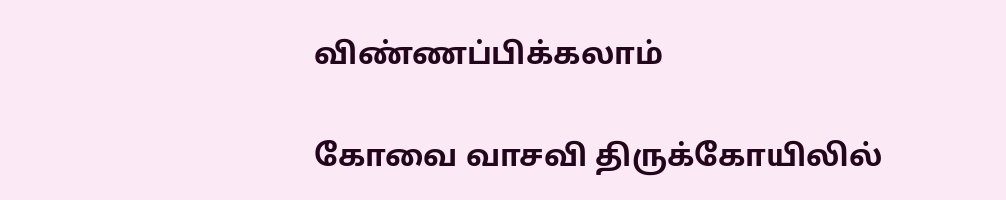விண்ணப்பிக்கலாம்

கோவை வாசவி திருக்கோயிலில்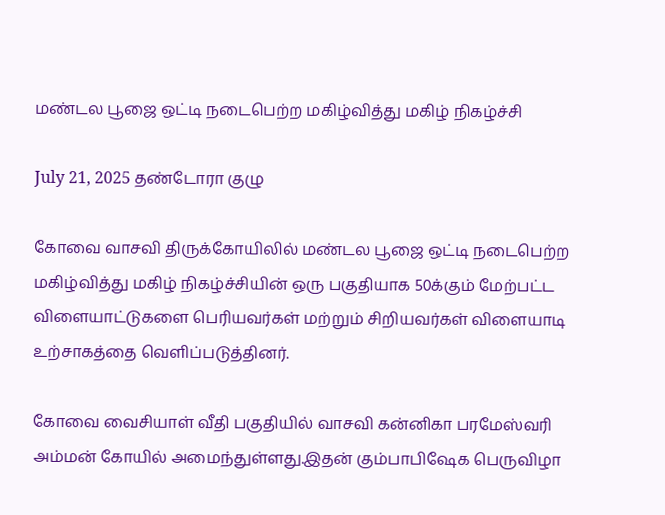மண்டல பூஜை ஒட்டி நடைபெற்ற மகிழ்வித்து மகிழ் நிகழ்ச்சி

July 21, 2025 தண்டோரா குழு

கோவை வாசவி திருக்கோயிலில் மண்டல பூஜை ஒட்டி நடைபெற்ற மகிழ்வித்து மகிழ் நிகழ்ச்சியின் ஒரு பகுதியாக 50க்கும் மேற்பட்ட விளையாட்டுகளை பெரியவர்கள் மற்றும் சிறியவர்கள் விளையாடி உற்சாகத்தை வெளிப்படுத்தினர்.

கோவை வைசியாள் வீதி பகுதியில் வாசவி கன்னிகா பரமேஸ்வரி அம்மன் கோயில் அமைந்துள்ளது.இதன் கும்பாபிஷேக பெருவிழா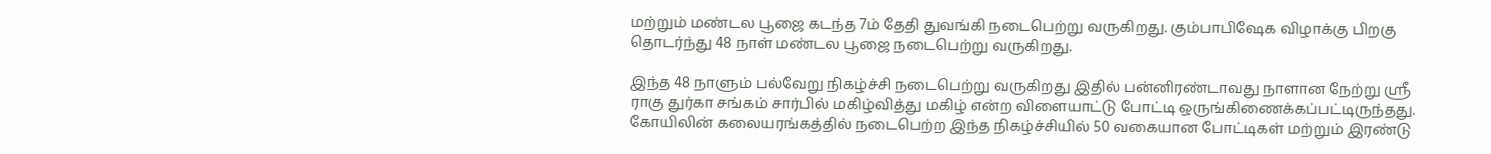மற்றும் மண்டல பூஜை கடந்த 7ம் தேதி துவங்கி நடைபெற்று வருகிறது. கும்பாபிஷேக விழாக்கு பிறகு தொடர்ந்து 48 நாள் மண்டல பூஜை நடைபெற்று வருகிறது.

இந்த 48 நாளும் பல்வேறு நிகழ்ச்சி நடைபெற்று வருகிறது இதில் பன்னிரண்டாவது நாளான நேற்று ஸ்ரீ ராகு துர்கா சங்கம் சார்பில் மகிழ்வித்து மகிழ் என்ற விளையாட்டு போட்டி ஒருங்கிணைக்கப்பட்டிருந்தது. கோயிலின் கலையரங்கத்தில் நடைபெற்ற இந்த நிகழ்ச்சியில் 50 வகையான போட்டிகள் மற்றும் இரண்டு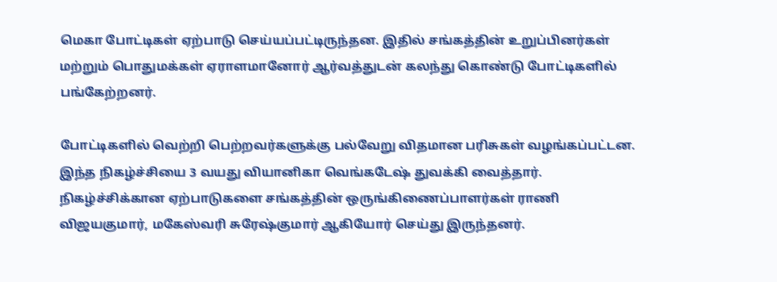மெகா போட்டிகள் ஏற்பாடு செய்யப்பட்டிருந்தன. இதில் சங்கத்தின் உறுப்பினர்கள் மற்றும் பொதுமக்கள் ஏராளமானோர் ஆர்வத்துடன் கலந்து கொண்டு போட்டிகளில் பங்கேற்றனர்.

போட்டிகளில் வெற்றி பெற்றவர்களுக்கு பல்வேறு விதமான பரிசுகள் வழங்கப்பட்டன. இந்த நிகழ்ச்சியை 3 வயது வியானிகா வெங்கடேஷ் துவக்கி வைத்தார். நிகழ்ச்சிக்கான ஏற்பாடுகளை சங்கத்தின் ஒருங்கிணைப்பாளர்கள் ராணி விஜயகுமார், மகேஸ்வரி சுரேஷ்குமார் ஆகியோர் செய்து இருந்தனர்.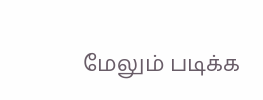மேலும் படிக்க